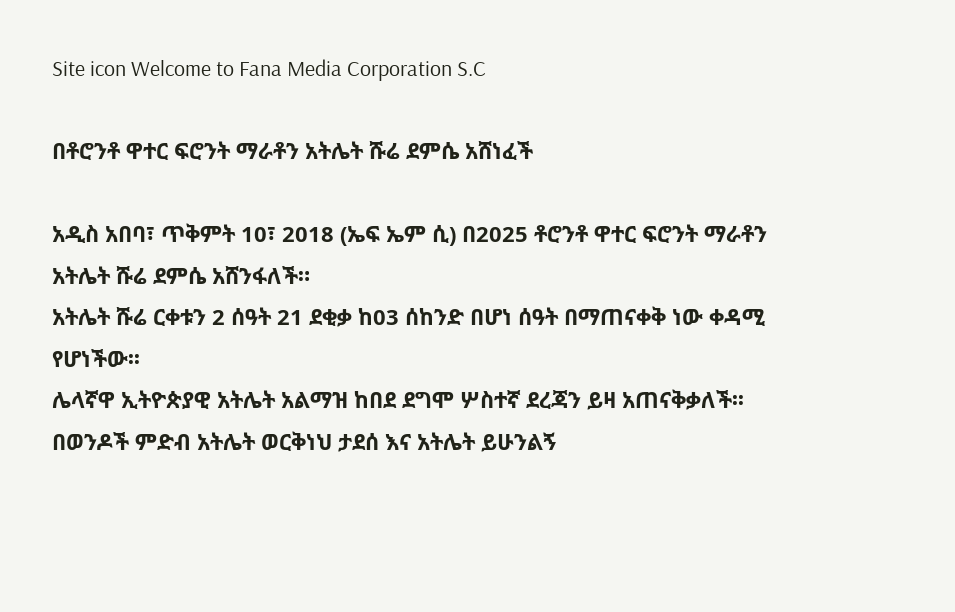Site icon Welcome to Fana Media Corporation S.C

በቶሮንቶ ዋተር ፍሮንት ማራቶን አትሌት ሹሬ ደምሴ አሸነፈች

አዲስ አበባ፣ ጥቅምት 10፣ 2018 (ኤፍ ኤም ሲ) በ2025 ቶሮንቶ ዋተር ፍሮንት ማራቶን አትሌት ሹሬ ደምሴ አሸንፋለች።
አትሌት ሹሬ ርቀቱን 2 ሰዓት 21 ደቂቃ ከ03 ሰከንድ በሆነ ሰዓት በማጠናቀቅ ነው ቀዳሚ የሆነችው፡፡
ሌላኛዋ ኢትዮጵያዊ አትሌት አልማዝ ከበደ ደግሞ ሦስተኛ ደረጃን ይዛ አጠናቅቃለች፡፡
በወንዶች ምድብ አትሌት ወርቅነህ ታደሰ እና አትሌት ይሁንልኝ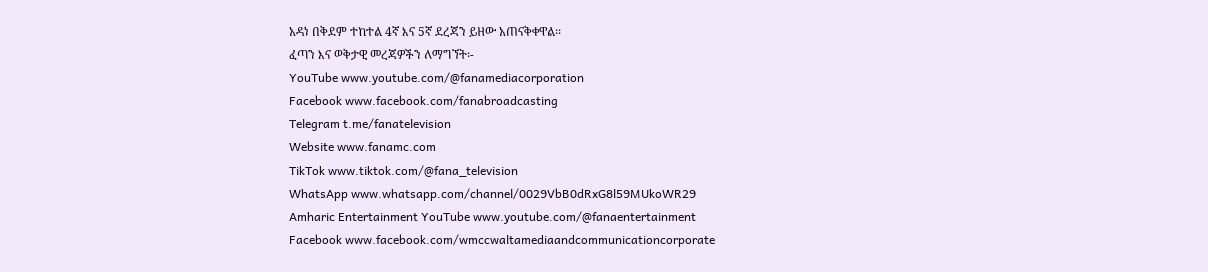አዳነ በቅደም ተከተል 4ኛ እና 5ኛ ደረጃን ይዘው አጠናቅቀዋል፡፡
ፈጣን እና ወቅታዊ መረጃዎችን ለማግኘት፡-
YouTube www.youtube.com/@fanamediacorporation
Facebook www.facebook.com/fanabroadcasting
Telegram t.me/fanatelevision
Website www.fanamc.com
TikTok www.tiktok.com/@fana_television
WhatsApp www.whatsapp.com/channel/0029VbB0dRxG8l59MUkoWR29
Amharic Entertainment YouTube www.youtube.com/@fanaentertainment
Facebook www.facebook.com/wmccwaltamediaandcommunicationcorporate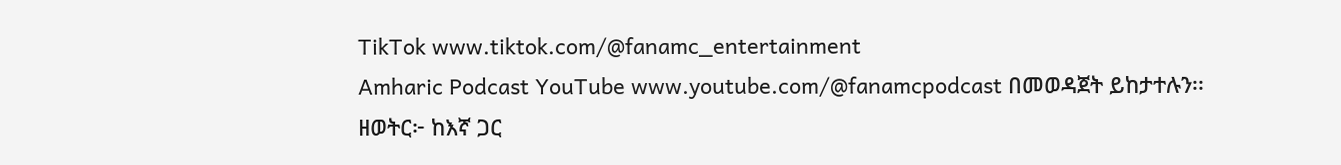TikTok www.tiktok.com/@fanamc_entertainment
Amharic Podcast YouTube www.youtube.com/@fanamcpodcast በመወዳጀት ይከታተሉን፡፡
ዘወትር፦ ከእኛ ጋር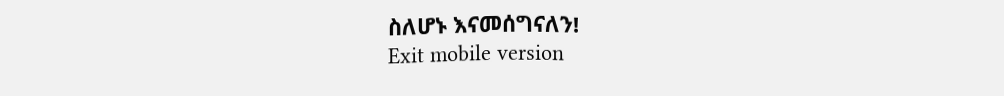ስለሆኑ እናመሰግናለን!
Exit mobile version